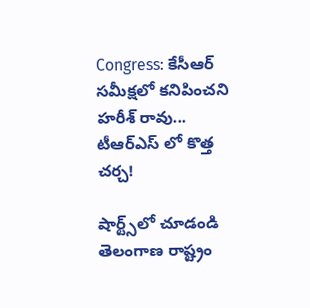Congress: కేసీఆర్ సమీక్షలో కనిపించని హరీశ్ రావు... టీఆర్ఎస్ లో కొత్త చర్చ!

షార్ట్స్‌లో చూడండి
తెలంగాణ రాష్ట్రం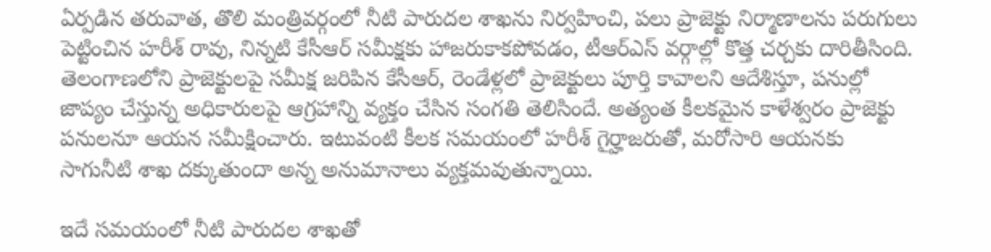ఏర్పడిన తరువాత, తొలి మంత్రివర్గంలో నీటి పారుదల శాఖను నిర్వహించి, పలు ప్రాజెక్టు నిర్మాణాలను పరుగులు పెట్టించిన హరీశ్ రావు, నిన్నటి కేసీఆర్ సమీక్షకు హాజరుకాకపోవడం, టీఆర్ఎస్ వర్గాల్లో కొత్త చర్చకు దారితీసింది. తెలంగాణలోని ప్రాజెక్టులపై సమీక్ష జరిపిన కేసీఆర్, రెండేళ్లలో ప్రాజెక్టులు పూర్తి కావాలని ఆదేశిస్తూ, పనుల్లో జాప్యం చేస్తున్న అధికారులపై ఆగ్రహాన్ని వ్యక్తం చేసిన సంగతి తెలిసిందే. అత్యంత కీలకమైన కాళేశ్వరం ప్రాజెక్టు పనులనూ ఆయన సమీక్షించారు. ఇటువంటి కీలక సమయంలో హరీశ్ గైర్హాజరుతో, మరోసారి ఆయనకు సాగునీటి శాఖ దక్కుతుందా అన్న అనుమానాలు వ్యక్తమవుతున్నాయి.

ఇదే సమయంలో నీటి పారుదల శాఖతో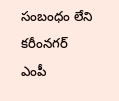సంబంధం లేని కరీంనగర్ ఎంపీ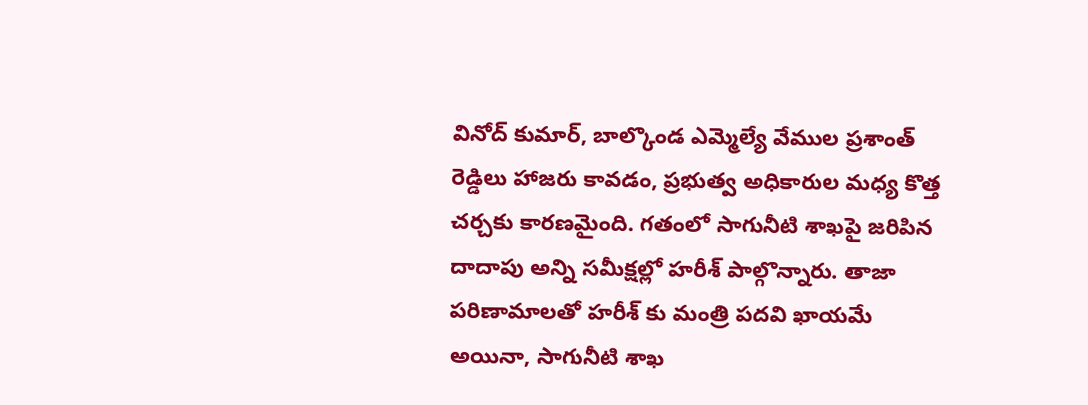వినోద్ కుమార్, బాల్కొండ ఎమ్మెల్యే వేముల ప్రశాంత్ రెడ్డిలు హాజరు కావడం, ప్రభుత్వ అధికారుల మధ్య కొత్త చర్చకు కారణమైంది. గతంలో సాగునీటి శాఖపై జరిపిన దాదాపు అన్ని సమీక్షల్లో హరీశ్ పాల్గొన్నారు. తాజా పరిణామాలతో హరీశ్ కు మంత్రి పదవి ఖాయమే అయినా, సాగునీటి శాఖ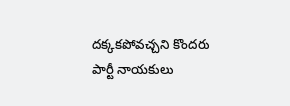దక్కకపోవచ్చని కొందరు పార్టీ నాయకులు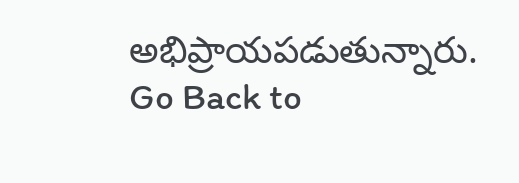అభిప్రాయపడుతున్నారు.
Go Back to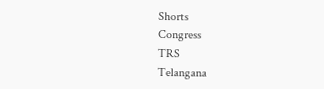Shorts
Congress
TRS
Telangana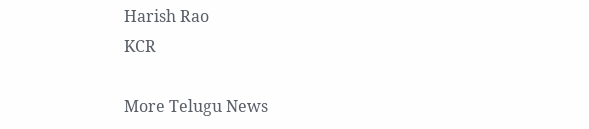Harish Rao
KCR

More Telugu News